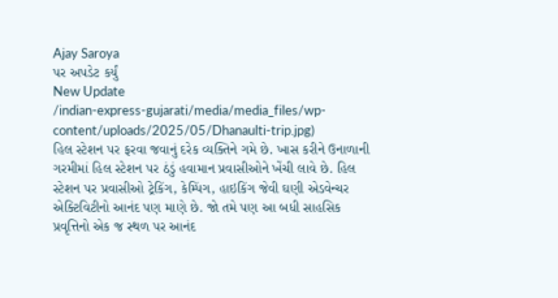Ajay Saroya
પર અપડેટ કર્યું
New Update
/indian-express-gujarati/media/media_files/wp-content/uploads/2025/05/Dhanaulti-trip.jpg)
હિલ સ્ટેશન પર ફરવા જવાનું દરેક વ્યક્તિને ગમે છે. ખાસ કરીને ઉનાળાની ગરમીમાં હિલ સ્ટેશન પર ઠંડું હવામાન પ્રવાસીઓને ખેંચી લાવે છે. હિલ સ્ટેશન પર પ્રવાસીઓ ટ્રેકિંગ, કેમ્પિંગ, હાઇકિંગ જેવી ઘણી એડવેન્ચર એક્ટિવિટીનો આનંદ પણ માણે છે. જો તમે પણ આ બધી સાહસિક પ્રવૃત્તિનો એક જ સ્થળ પર આનંદ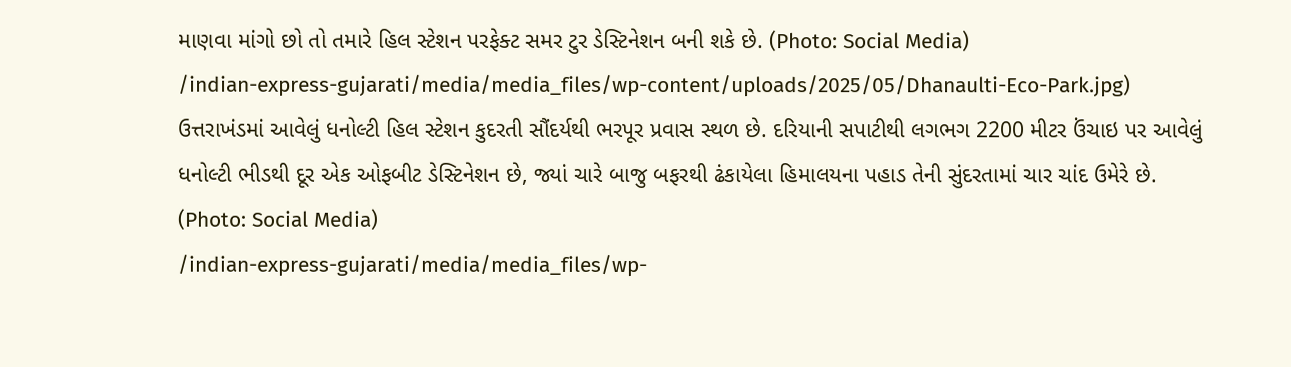માણવા માંગો છો તો તમારે હિલ સ્ટેશન પરફેક્ટ સમર ટુર ડેસ્ટિનેશન બની શકે છે. (Photo: Social Media)
/indian-express-gujarati/media/media_files/wp-content/uploads/2025/05/Dhanaulti-Eco-Park.jpg)
ઉત્તરાખંડમાં આવેલું ધનોલ્ટી હિલ સ્ટેશન કુદરતી સૌંદર્યથી ભરપૂર પ્રવાસ સ્થળ છે. દરિયાની સપાટીથી લગભગ 2200 મીટર ઉંચાઇ પર આવેલું ધનોલ્ટી ભીડથી દૂર એક ઓફબીટ ડેસ્ટિનેશન છે, જ્યાં ચારે બાજુ બફરથી ઢંકાયેલા હિમાલયના પહાડ તેની સુંદરતામાં ચાર ચાંદ ઉમેરે છે. (Photo: Social Media)
/indian-express-gujarati/media/media_files/wp-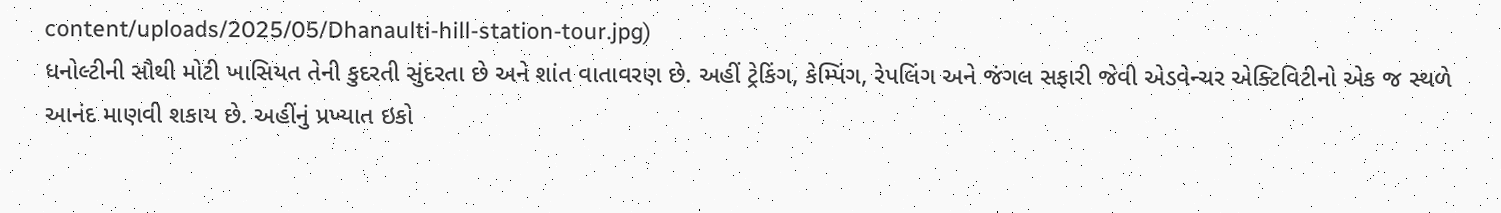content/uploads/2025/05/Dhanaulti-hill-station-tour.jpg)
ધનોલ્ટીની સૌથી મોટી ખાસિયત તેની કુદરતી સુંદરતા છે અને શાંત વાતાવરણ છે. અહીં ટ્રેકિંગ, કેમ્પિંગ, રેપલિંગ અને જંગલ સફારી જેવી એડવેન્ચર એક્ટિવિટીનો એક જ સ્થળે આનંદ માણવી શકાય છે. અહીંનું પ્રખ્યાત ઇકો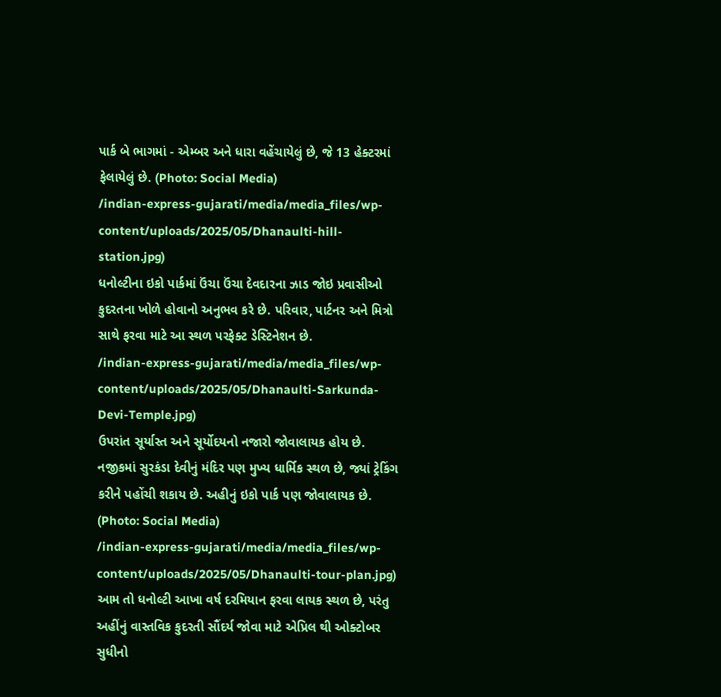પાર્ક બે ભાગમાં - એમ્બર અને ધારા વહેંચાયેલું છે, જે 13 હેક્ટરમાં ફેલાયેલું છે. (Photo: Social Media)
/indian-express-gujarati/media/media_files/wp-content/uploads/2025/05/Dhanaulti-hill-station.jpg)
ધનોલ્ટીના ઇકો પાર્કમાં ઉંચા ઉંચા દેવદારના ઝાડ જોઇ પ્રવાસીઓ કુદરતના ખોળે હોવાનો અનુભવ કરે છે. પરિવાર, પાર્ટનર અને મિત્રો સાથે ફરવા માટે આ સ્થળ પરફેક્ટ ડેસ્ટિનેશન છે.
/indian-express-gujarati/media/media_files/wp-content/uploads/2025/05/Dhanaulti-Sarkunda-Devi-Temple.jpg)
ઉપરાંત સૂર્યાસ્ત અને સૂર્યોદયનો નજારો જોવાલાયક હોય છે. નજીકમાં સુરકંડા દેવીનું મંદિર પણ મુખ્ય ધાર્મિક સ્થળ છે, જ્યાં ટ્રેકિંગ કરીને પહોંચી શકાય છે. અહીનું ઇકો પાર્ક પણ જોવાલાયક છે. (Photo: Social Media)
/indian-express-gujarati/media/media_files/wp-content/uploads/2025/05/Dhanaulti-tour-plan.jpg)
આમ તો ધનોલ્ટી આખા વર્ષ દરમિયાન ફરવા લાયક સ્થળ છે, પરંતુ અહીંનું વાસ્તવિક કુદરતી સૌંદર્ય જોવા માટે એપ્રિલ થી ઓક્ટોબર સુધીનો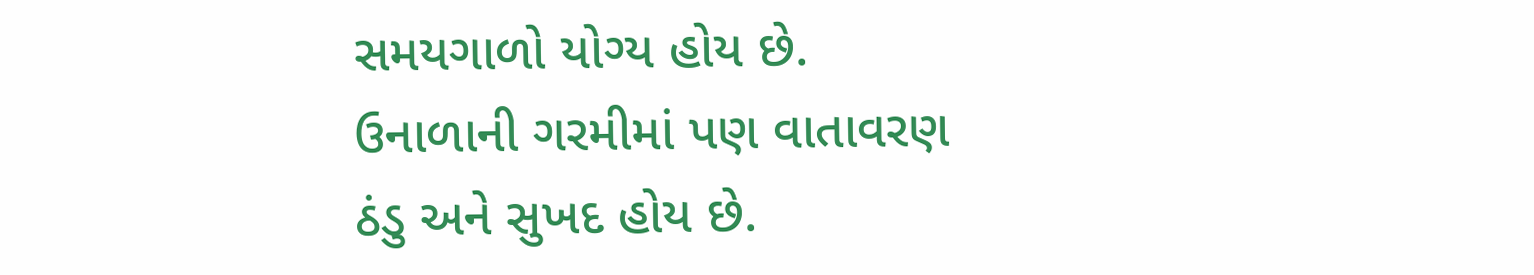સમયગાળો યોગ્ય હોય છે. ઉનાળાની ગરમીમાં પણ વાતાવરણ ઠંડુ અને સુખદ હોય છે.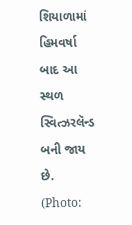શિયાળામાં હિમવર્ષા બાદ આ સ્થળ સ્વિત્ઝરલૅન્ડ બની જાય છે. (Photo: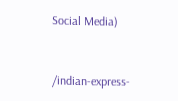Social Media)


/indian-express-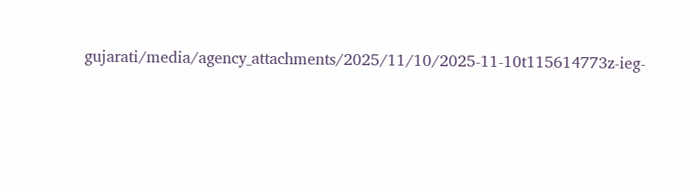gujarati/media/agency_attachments/2025/11/10/2025-11-10t115614773z-ieg-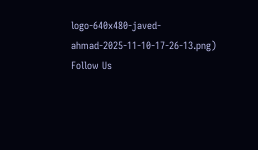logo-640x480-javed-ahmad-2025-11-10-17-26-13.png)
Follow Us